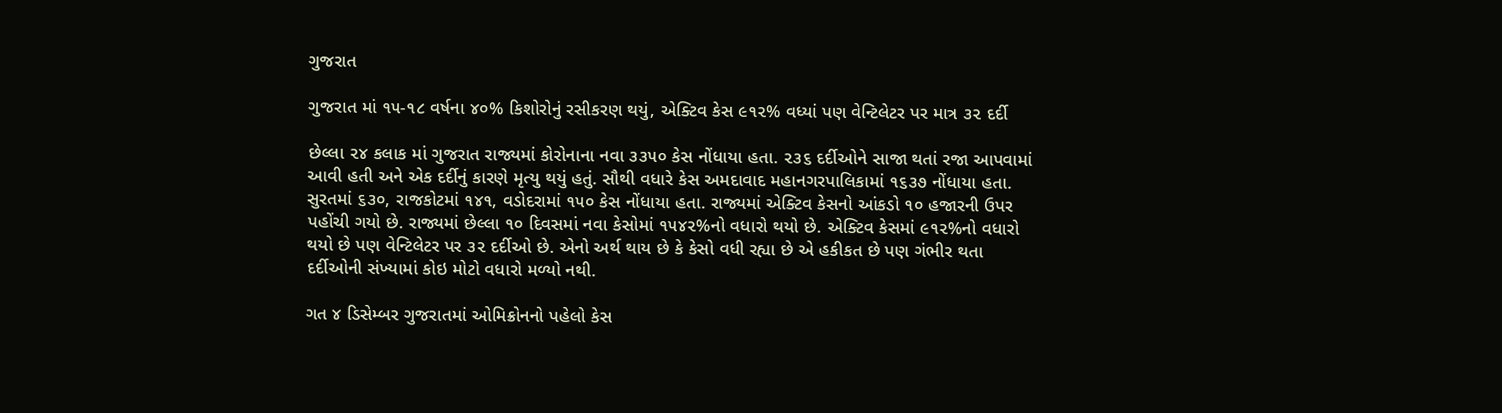ગુજરાત

ગુજરાત માં ૧૫-૧૮ વર્ષના ૪૦% કિશોરોનું રસીકરણ થયું, એક્ટિવ કેસ ૯૧૨% વધ્યાં પણ વેન્ટિલેટર પર માત્ર ૩૨ દર્દી

છેલ્લા ૨૪ કલાક માં ગુજરાત રાજ્યમાં કોરોનાના નવા ૩૩૫૦ કેસ નોંધાયા હતા. ૨૩૬ દર્દીઓને સાજા થતાં રજા આપવામાં આવી હતી અને એક દર્દીનું કારણે મૃત્યુ થયું હતું. સૌથી વધારે કેસ અમદાવાદ મહાનગરપાલિકામાં ૧૬૩૭ નોંધાયા હતા. સુરતમાં ૬૩૦, રાજકોટમાં ૧૪૧, વડોદરામાં ૧૫૦ કેસ નોંધાયા હતા. રાજ્યમાં એક્ટિવ કેસનો આંકડો ૧૦ હજારની ઉપર પહોંચી ગયો છે. રાજ્યમાં છેલ્લા ૧૦ દિવસમાં નવા કેસોમાં ૧૫૪૨%નો વધારો થયો છે. એક્ટિવ કેસમાં ૯૧૨%નો વધારો થયો છે પણ વેન્ટિલેટર પર ૩૨ દર્દીઓ છે. એનો અર્થ થાય છે કે કેસો વધી રહ્યા છે એ હકીકત છે પણ ગંભીર થતા દર્દીઓની સંખ્યામાં કોઇ મોટો વધારો મળ્યો નથી.

ગત ૪ ડિસેમ્બર ગુજરાતમાં ઓમિક્રોનનો પહેલો કેસ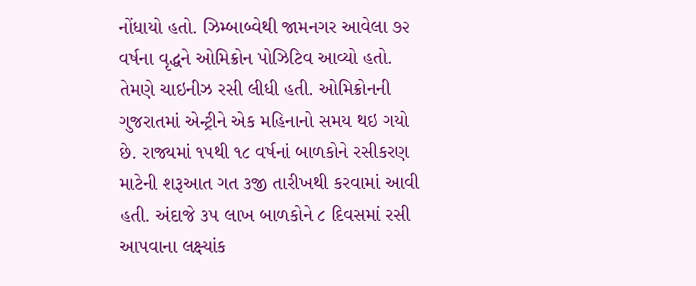નોંધાયો હતો. ઝિમ્બાબ્વેથી જામનગર આવેલા ૭૨ વર્ષના વૃદ્ધને ઓમિક્રોન પોઝિટિવ આવ્યો હતો. તેમણે ચાઇનીઝ રસી લીધી હતી. ઓમિક્રોનની ગુજરાતમાં એન્ટ્રીને એક મહિનાનો સમય થઇ ગયો છે. રાજ્યમાં ૧૫થી ૧૮ વર્ષનાં બાળકોને રસીકરણ માટેની શરૂઆત ગત ૩જી તારીખથી કરવામાં આવી હતી. અંદાજે ૩૫ લાખ બાળકોને ૮ દિવસમાં રસી આપવાના લક્ષ્યાંક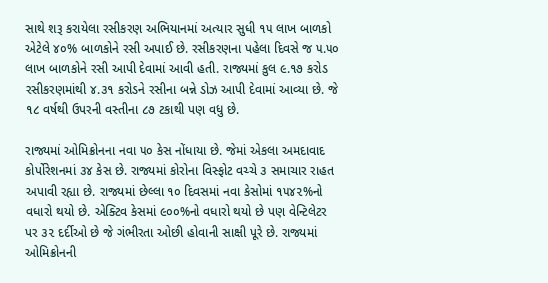સાથે શરૂ કરાયેલા રસીકરણ અભિયાનમાં અત્યાર સુધી ૧૫ લાખ બાળકો એટેલે ૪૦% બાળકોને રસી અપાઈ છે. રસીકરણના પહેલા દિવસે જ ૫.૫૦ લાખ બાળકોને રસી આપી દેવામાં આવી હતી. રાજ્યમાં કુલ ૯.૧૭ કરોડ રસીકરણમાંથી ૪.૩૧ કરોડને રસીના બન્ને ડોઝ આપી દેવામાં આવ્યા છે. જે ૧૮ વર્ષથી ઉપરની વસ્તીના ૮૭ ટકાથી પણ વધુ છે.

રાજ્યમાં ઓમિક્રોનના નવા ૫૦ કેસ નોંધાયા છે. જેમાં એકલા અમદાવાદ કોર્પોરેશનમાં ૩૪ કેસ છે. રાજ્યમાં કોરોના વિસ્ફોટ વચ્ચે ૩ સમાચાર રાહત અપાવી રહ્યા છે. રાજ્યમાં છેલ્લા ૧૦ દિવસમાં નવા કેસોમાં ૧૫૪૨%નો વધારો થયો છે. એક્ટિવ કેસમાં ૯૦૦%નો વધારો થયો છે પણ વેન્ટિલેટર પર ૩૨ દર્દીઓ છે જે ગંભીરતા ઓછી હોવાની સાક્ષી પૂરે છે. રાજ્યમાં ઓમિક્રોનની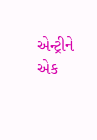એન્ટ્રીને એક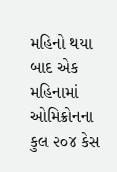મહિનો થયા બાદ એક મહિનામાં ઓમિક્રોનના કુલ ૨૦૪ કેસ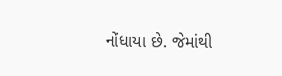નોંધાયા છે. જેમાંથી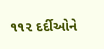૧૧૨ દર્દીઓને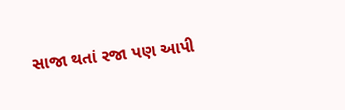સાજા થતાં રજા પણ આપી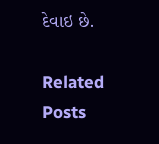દેવાઇ છે.

Related Posts